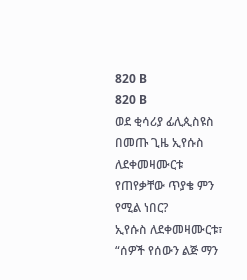820 B
820 B
ወደ ቂሳሪያ ፊሊጲስዩስ በመጡ ጊዜ ኢየሱስ ለደቀመዛሙርቱ የጠየቃቸው ጥያቄ ምን የሚል ነበር?
ኢየሱስ ለደቀመዛሙርቱ፣ “ሰዎች የሰውን ልጅ ማን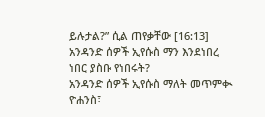ይሉታል?” ሲል ጠየቃቸው [16:13]
አንዳንድ ሰዎች ኢየሱስ ማን እንደነበረ ነበር ያስቡ የነበሩት?
አንዳንድ ሰዎች ኢየሱስ ማለት መጥምቊ ዮሐንስ፣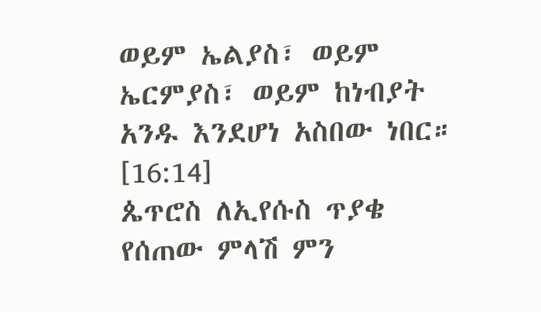ወይም ኤልያስ፣ ወይም ኤርምያስ፣ ወይም ከነብያት አንዱ እንደሆነ አስበው ነበር። [16:14]
ጴጥሮስ ለኢየሱስ ጥያቄ የሰጠው ምላሽ ምን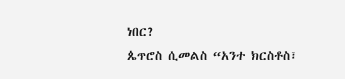ነበር?
ጴጥሮስ ሲመልስ “አንተ ክርስቶስ፣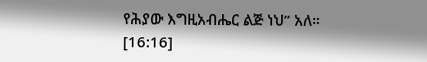የሕያው እግዚአብሔር ልጅ ነህ” አለ። [16:16]